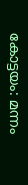കോട്ടയം: മന്നം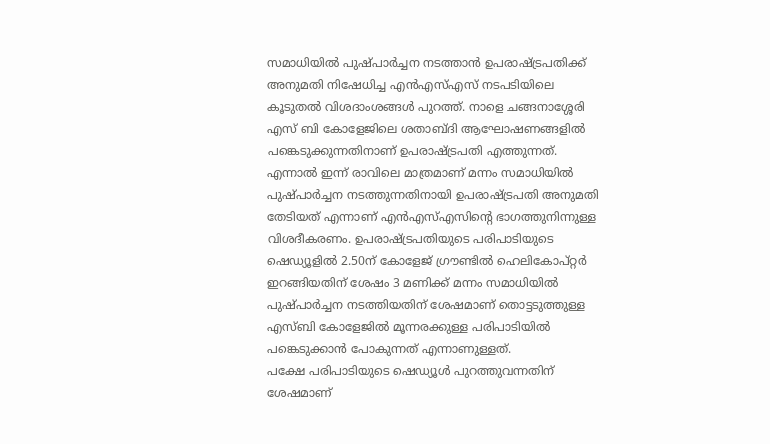സമാധിയിൽ പുഷ്പാർച്ചന നടത്താൻ ഉപരാഷ്ട്രപതിക്ക് അനുമതി നിഷേധിച്ച എൻഎസ്എസ് നടപടിയിലെ കൂടുതൽ വിശദാംശങ്ങൾ പുറത്ത്. നാളെ ചങ്ങനാശ്ശേരി എസ് ബി കോളേജിലെ ശതാബ്ദി ആഘോഷണങ്ങളിൽ പങ്കെടുക്കുന്നതിനാണ് ഉപരാഷ്ട്രപതി എത്തുന്നത്. എന്നാൽ ഇന്ന് രാവിലെ മാത്രമാണ് മന്നം സമാധിയിൽ പുഷ്പാർച്ചന നടത്തുന്നതിനായി ഉപരാഷ്ട്രപതി അനുമതി തേടിയത് എന്നാണ് എൻഎസ്എസിന്റെ ഭാഗത്തുനിന്നുള്ള വിശദീകരണം. ഉപരാഷ്ട്രപതിയുടെ പരിപാടിയുടെ ഷെഡ്യൂളിൽ 2.50ന് കോളേജ് ഗ്രൗണ്ടിൽ ഹെലികോപ്റ്റർ ഇറങ്ങിയതിന് ശേഷം 3 മണിക്ക് മന്നം സമാധിയിൽ പുഷ്പാർച്ചന നടത്തിയതിന് ശേഷമാണ് തൊട്ടടുത്തുള്ള എസ്ബി കോളേജിൽ മൂന്നരക്കുള്ള പരിപാടിയിൽ പങ്കെടുക്കാൻ പോകുന്നത് എന്നാണുള്ളത്.
പക്ഷേ പരിപാടിയുടെ ഷെഡ്യൂൾ പുറത്തുവന്നതിന് ശേഷമാണ്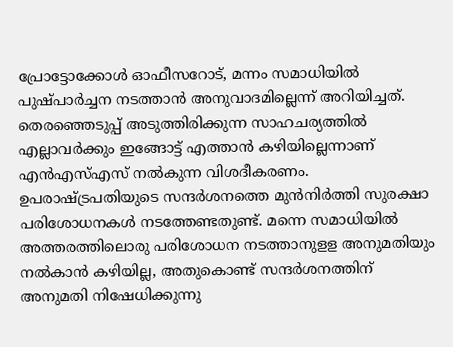പ്രോട്ടോക്കോൾ ഓഫീസറോട്, മന്നം സമാധിയിൽ പുഷ്പാർച്ചന നടത്താൻ അനുവാദമില്ലെന്ന് അറിയിച്ചത്. തെരഞ്ഞെടുപ്പ് അടുത്തിരിക്കുന്ന സാഹചര്യത്തിൽ എല്ലാവർക്കും ഇങ്ങോട്ട് എത്താൻ കഴിയില്ലെന്നാണ് എൻഎസ്എസ് നൽകുന്ന വിശദീകരണം. ഉപരാഷ്ട്രപതിയുടെ സന്ദർശനത്തെ മുൻനിർത്തി സുരക്ഷാ പരിശോധനകൾ നടത്തേണ്ടതുണ്ട്. മന്നെ സമാധിയിൽ അത്തരത്തിലൊരു പരിശോധന നടത്താനുളള അനുമതിയും നൽകാൻ കഴിയില്ല, അതുകൊണ്ട് സന്ദർശനത്തിന് അനുമതി നിഷേധിക്കുന്നു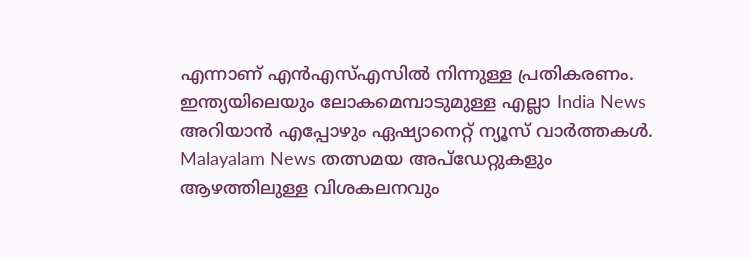എന്നാണ് എൻഎസ്എസിൽ നിന്നുള്ള പ്രതികരണം.
ഇന്ത്യയിലെയും ലോകമെമ്പാടുമുള്ള എല്ലാ India News അറിയാൻ എപ്പോഴും ഏഷ്യാനെറ്റ് ന്യൂസ് വാർത്തകൾ. Malayalam News തത്സമയ അപ്ഡേറ്റുകളും ആഴത്തിലുള്ള വിശകലനവും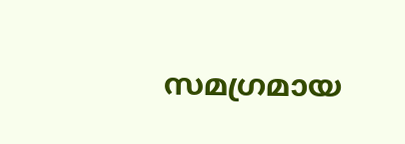സമഗ്രമായ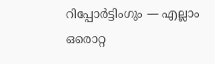റിപ്പോർട്ടിംഗും — എല്ലാം ഒരൊറ്റ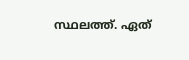സ്ഥലത്ത്. ഏത്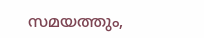സമയത്തും,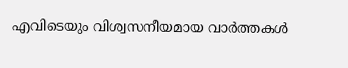എവിടെയും വിശ്വസനീയമായ വാർത്തകൾ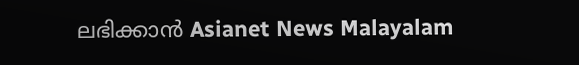ലഭിക്കാൻ Asianet News Malayalam